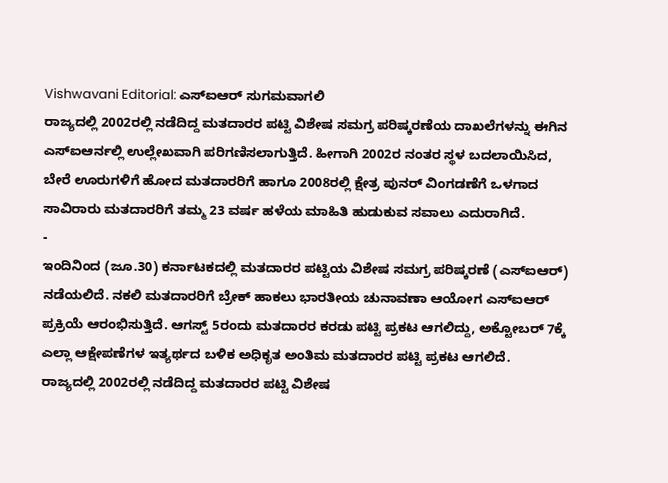Vishwavani Editorial: ಎಸ್ಐಆರ್ ಸುಗಮವಾಗಲಿ
ರಾಜ್ಯದಲ್ಲಿ 2002ರಲ್ಲಿ ನಡೆದಿದ್ದ ಮತದಾರರ ಪಟ್ಟಿ ವಿಶೇಷ ಸಮಗ್ರ ಪರಿಷ್ಕರಣೆಯ ದಾಖಲೆಗಳನ್ನು ಈಗಿನ ಎಸ್ಐಆರ್ನಲ್ಲಿ ಉಲ್ಲೇಖವಾಗಿ ಪರಿಗಣಿಸಲಾಗುತ್ತಿದೆ. ಹೀಗಾಗಿ 2002ರ ನಂತರ ಸ್ಥಳ ಬದಲಾಯಿಸಿದ, ಬೇರೆ ಊರುಗಳಿಗೆ ಹೋದ ಮತದಾರರಿಗೆ ಹಾಗೂ 2008ರಲ್ಲಿ ಕ್ಷೇತ್ರ ಪುನರ್ ವಿಂಗಡಣೆಗೆ ಒಳಗಾದ ಸಾವಿರಾರು ಮತದಾರರಿಗೆ ತಮ್ಮ 23 ವರ್ಷ ಹಳೆಯ ಮಾಹಿತಿ ಹುಡುಕುವ ಸವಾಲು ಎದುರಾಗಿದೆ.
-
ಇಂದಿನಿಂದ (ಜೂ.30) ಕರ್ನಾಟಕದಲ್ಲಿ ಮತದಾರರ ಪಟ್ಟಿಯ ವಿಶೇಷ ಸಮಗ್ರ ಪರಿಷ್ಕರಣೆ (ಎಸ್ಐಆರ್) ನಡೆಯಲಿದೆ. ನಕಲಿ ಮತದಾರರಿಗೆ ಬ್ರೇಕ್ ಹಾಕಲು ಭಾರತೀಯ ಚುನಾವಣಾ ಆಯೋಗ ಎಸ್ಐಆರ್ ಪ್ರಕ್ರಿಯೆ ಆರಂಭಿಸುತ್ತಿದೆ. ಆಗಸ್ಟ್ 5ರಂದು ಮತದಾರರ ಕರಡು ಪಟ್ಟಿ ಪ್ರಕಟ ಆಗಲಿದ್ದು, ಅಕ್ಟೋಬರ್ 7ಕ್ಕೆ ಎಲ್ಲಾ ಆಕ್ಷೇಪಣೆಗಳ ಇತ್ಯರ್ಥದ ಬಳಿಕ ಅಧಿಕೃತ ಅಂತಿಮ ಮತದಾರರ ಪಟ್ಟಿ ಪ್ರಕಟ ಆಗಲಿದೆ.
ರಾಜ್ಯದಲ್ಲಿ 2002ರಲ್ಲಿ ನಡೆದಿದ್ದ ಮತದಾರರ ಪಟ್ಟಿ ವಿಶೇಷ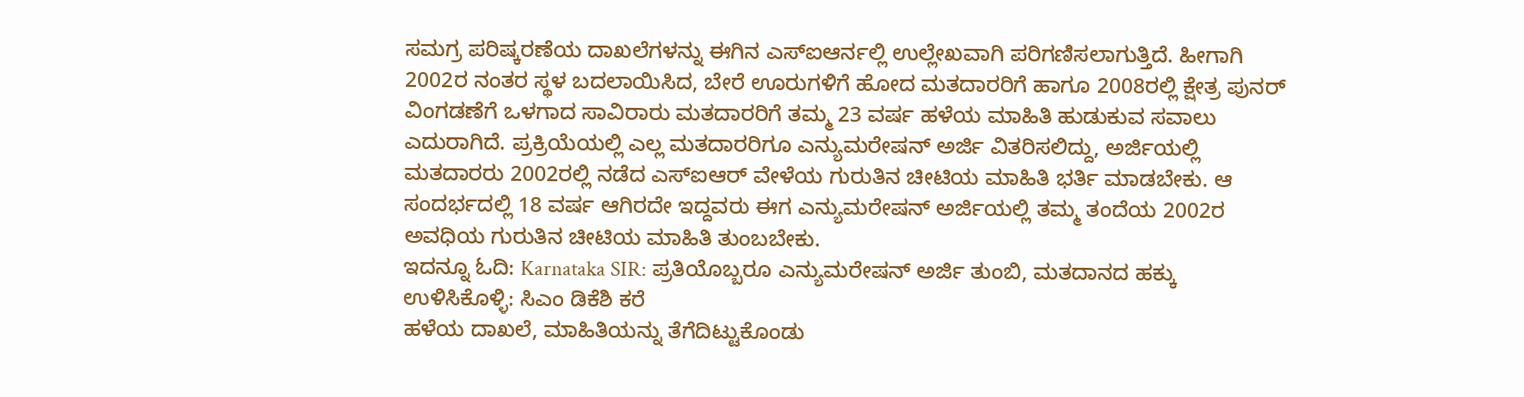ಸಮಗ್ರ ಪರಿಷ್ಕರಣೆಯ ದಾಖಲೆಗಳನ್ನು ಈಗಿನ ಎಸ್ಐಆರ್ನಲ್ಲಿ ಉಲ್ಲೇಖವಾಗಿ ಪರಿಗಣಿಸಲಾಗುತ್ತಿದೆ. ಹೀಗಾಗಿ 2002ರ ನಂತರ ಸ್ಥಳ ಬದಲಾಯಿಸಿದ, ಬೇರೆ ಊರುಗಳಿಗೆ ಹೋದ ಮತದಾರರಿಗೆ ಹಾಗೂ 2008ರಲ್ಲಿ ಕ್ಷೇತ್ರ ಪುನರ್ ವಿಂಗಡಣೆಗೆ ಒಳಗಾದ ಸಾವಿರಾರು ಮತದಾರರಿಗೆ ತಮ್ಮ 23 ವರ್ಷ ಹಳೆಯ ಮಾಹಿತಿ ಹುಡುಕುವ ಸವಾಲು ಎದುರಾಗಿದೆ. ಪ್ರಕ್ರಿಯೆಯಲ್ಲಿ ಎಲ್ಲ ಮತದಾರರಿಗೂ ಎನ್ಯುಮರೇಷನ್ ಅರ್ಜಿ ವಿತರಿಸಲಿದ್ದು, ಅರ್ಜಿಯಲ್ಲಿ ಮತದಾರರು 2002ರಲ್ಲಿ ನಡೆದ ಎಸ್ಐಆರ್ ವೇಳೆಯ ಗುರುತಿನ ಚೀಟಿಯ ಮಾಹಿತಿ ಭರ್ತಿ ಮಾಡಬೇಕು. ಆ ಸಂದರ್ಭದಲ್ಲಿ 18 ವರ್ಷ ಆಗಿರದೇ ಇದ್ದವರು ಈಗ ಎನ್ಯುಮರೇಷನ್ ಅರ್ಜಿಯಲ್ಲಿ ತಮ್ಮ ತಂದೆಯ 2002ರ ಅವಧಿಯ ಗುರುತಿನ ಚೀಟಿಯ ಮಾಹಿತಿ ತುಂಬಬೇಕು.
ಇದನ್ನೂ ಓದಿ: Karnataka SIR: ಪ್ರತಿಯೊಬ್ಬರೂ ಎನ್ಯುಮರೇಷನ್ ಅರ್ಜಿ ತುಂಬಿ, ಮತದಾನದ ಹಕ್ಕು ಉಳಿಸಿಕೊಳ್ಳಿ: ಸಿಎಂ ಡಿಕೆಶಿ ಕರೆ
ಹಳೆಯ ದಾಖಲೆ, ಮಾಹಿತಿಯನ್ನು ತೆಗೆದಿಟ್ಟುಕೊಂಡು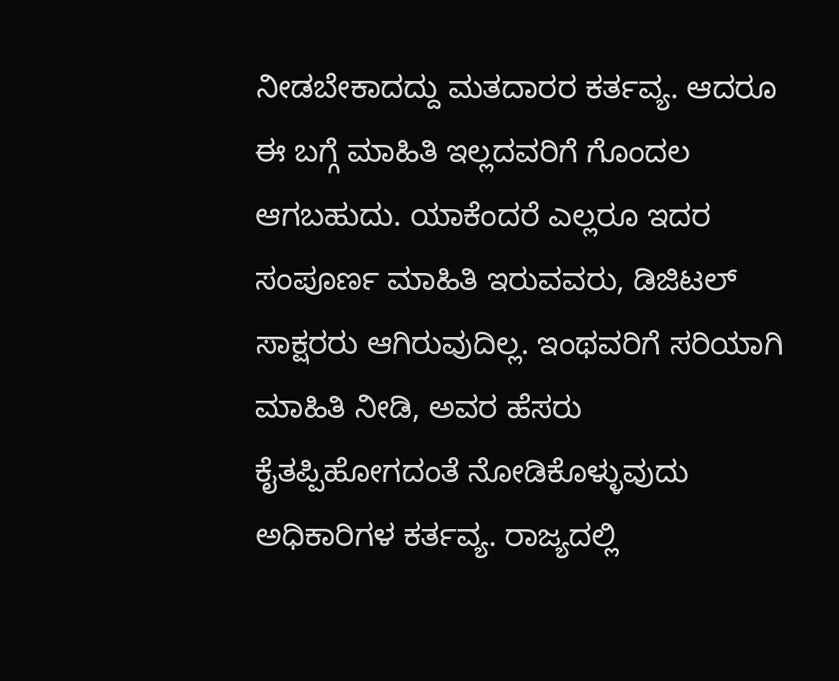ನೀಡಬೇಕಾದದ್ದು ಮತದಾರರ ಕರ್ತವ್ಯ. ಆದರೂ ಈ ಬಗ್ಗೆ ಮಾಹಿತಿ ಇಲ್ಲದವರಿಗೆ ಗೊಂದಲ ಆಗಬಹುದು. ಯಾಕೆಂದರೆ ಎಲ್ಲರೂ ಇದರ ಸಂಪೂರ್ಣ ಮಾಹಿತಿ ಇರುವವರು, ಡಿಜಿಟಲ್ ಸಾಕ್ಷರರು ಆಗಿರುವುದಿಲ್ಲ. ಇಂಥವರಿಗೆ ಸರಿಯಾಗಿ ಮಾಹಿತಿ ನೀಡಿ, ಅವರ ಹೆಸರು ಕೈತಪ್ಪಿಹೋಗದಂತೆ ನೋಡಿಕೊಳ್ಳುವುದು ಅಧಿಕಾರಿಗಳ ಕರ್ತವ್ಯ. ರಾಜ್ಯದಲ್ಲಿ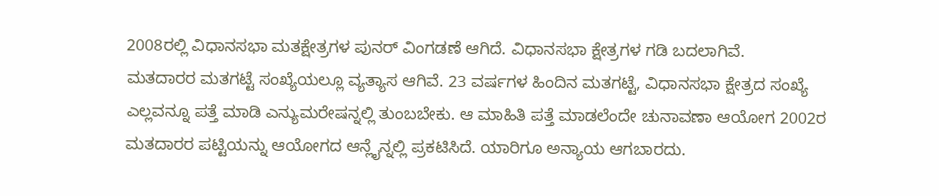2008ರಲ್ಲಿ ವಿಧಾನಸಭಾ ಮತಕ್ಷೇತ್ರಗಳ ಪುನರ್ ವಿಂಗಡಣೆ ಆಗಿದೆ. ವಿಧಾನಸಭಾ ಕ್ಷೇತ್ರಗಳ ಗಡಿ ಬದಲಾಗಿವೆ.
ಮತದಾರರ ಮತಗಟ್ಟೆ ಸಂಖ್ಯೆಯಲ್ಲೂ ವ್ಯತ್ಯಾಸ ಆಗಿವೆ. 23 ವರ್ಷಗಳ ಹಿಂದಿನ ಮತಗಟ್ಟೆ, ವಿಧಾನಸಭಾ ಕ್ಷೇತ್ರದ ಸಂಖ್ಯೆ ಎಲ್ಲವನ್ನೂ ಪತ್ತೆ ಮಾಡಿ ಎನ್ಯುಮರೇಷನ್ನಲ್ಲಿ ತುಂಬಬೇಕು. ಆ ಮಾಹಿತಿ ಪತ್ತೆ ಮಾಡಲೆಂದೇ ಚುನಾವಣಾ ಆಯೋಗ 2002ರ ಮತದಾರರ ಪಟ್ಟಿಯನ್ನು ಆಯೋಗದ ಆನ್ಲೈನ್ನಲ್ಲಿ ಪ್ರಕಟಿಸಿದೆ. ಯಾರಿಗೂ ಅನ್ಯಾಯ ಆಗಬಾರದು.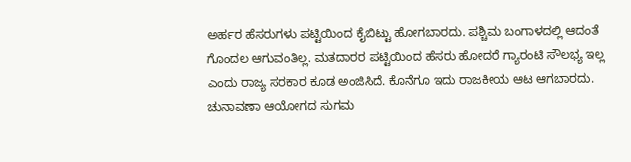ಅರ್ಹರ ಹೆಸರುಗಳು ಪಟ್ಟಿಯಿಂದ ಕೈಬಿಟ್ಟು ಹೋಗಬಾರದು. ಪಶ್ಚಿಮ ಬಂಗಾಳದಲ್ಲಿ ಆದಂತೆ ಗೊಂದಲ ಆಗುವಂತಿಲ್ಲ. ಮತದಾರರ ಪಟ್ಟಿಯಿಂದ ಹೆಸರು ಹೋದರೆ ಗ್ಯಾರಂಟಿ ಸೌಲಭ್ಯ ಇಲ್ಲ ಎಂದು ರಾಜ್ಯ ಸರಕಾರ ಕೂಡ ಅಂಜಿಸಿದೆ. ಕೊನೆಗೂ ಇದು ರಾಜಕೀಯ ಆಟ ಆಗಬಾರದು. ಚುನಾವಣಾ ಆಯೋಗದ ಸುಗಮ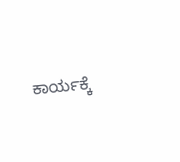ಕಾರ್ಯಕ್ಕೆ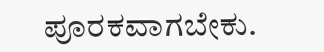ಪೂರಕವಾಗಬೇಕು.